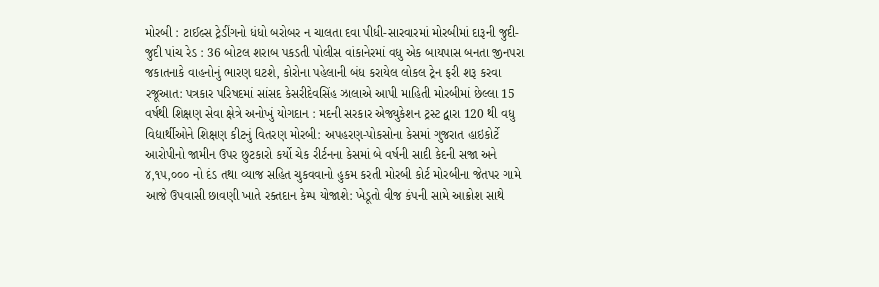મોરબી : ટાઈલ્સ ટ્રેડીંગનો ધંધો બરોબર ન ચાલતા દવા પીધી-સારવારમાં મોરબીમાં દારૂની જુદી-જુદી પાંચ રેડ : 36 બોટલ શરાબ પકડતી પોલીસ વાંકાનેરમાં વધુ એક બાયપાસ બનતા જીનપરા જકાતનાકે વાહનોનું ભારણ ઘટશે, કોરોના પહેલાની બંધ કરાયેલ લોકલ ટ્રેન ફરી શરૂ કરવા રજૂઆત: પત્રકાર પરિષદમાં સાંસદ કેસરીદેવસિંહ ઝાલાએ આપી માહિતી મોરબીમાં છેલ્લા 15 વર્ષથી શિક્ષણ સેવા ક્ષેત્રે અનોખું યોગદાન : મદની સરકાર એજ્યુકેશન ટ્રસ્ટ દ્વારા 120 થી વધુ વિદ્યાર્થીઓને શિક્ષણ કીટનું વિતરણ મોરબી: અપહરણ-પોકસોના કેસમાં ગુજરાત હાઇકોર્ટે આરોપીનો જામીન ઉપર છુટકારો કર્યો ચેક રીર્ટનના કેસમાં બે વર્ષની સાદી કેદની સજા અને ૪,૧૫,૦૦૦ નો દંડ તથા વ્યાજ સહિત ચુકવવાનો હુકમ કરતી મોરબી કોર્ટ મોરબીના જેતપર ગામે આજે ઉપવાસી છાવણી ખાતે રક્તદાન કેમ્પ યોજાશે: ખેડૂતો વીજ કંપની સામે આક્રોશ સાથે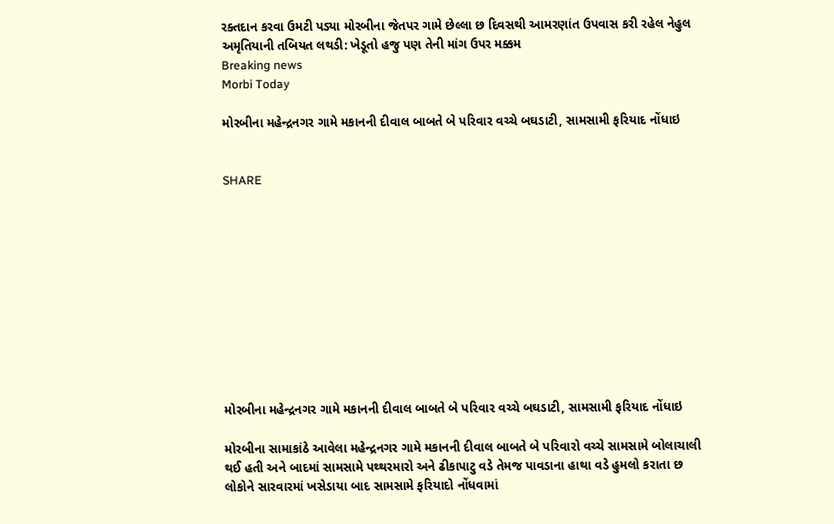રક્તદાન કરવા ઉમટી પડ્યા મોરબીના જેતપર ગામે છેલ્લા છ દિવસથી આમરણાંત ઉપવાસ કરી રહેલ નેહુલ અમૃતિયાની તબિયત લથડી: ખેડૂતો હજુ પણ તેની માંગ ઉપર મક્કમ
Breaking news
Morbi Today

મોરબીના મહેન્દ્રનગર ગામે મકાનની દીવાલ બાબતે બે પરિવાર વચ્ચે બઘડાટી, સામસામી ફરિયાદ નોંધાઇ


SHARE











મોરબીના મહેન્દ્રનગર ગામે મકાનની દીવાલ બાબતે બે પરિવાર વચ્ચે બઘડાટી, સામસામી ફરિયાદ નોંધાઇ

મોરબીના સામાકાંઠે આવેલા મહેન્દ્રનગર ગામે મકાનની દીવાલ બાબતે બે પરિવારો વચ્ચે સામસામે બોલાચાલી થઈ હતી અને બાદમાં સામસામે પથ્થરમારો અને ઢીકાપાટુ વડે તેમજ પાવડાના હાથા વડે હુમલો કરાતા છ લોકોને સારવારમાં ખસેડાયા બાદ સામસામે ફરિયાદો નોંધવામાં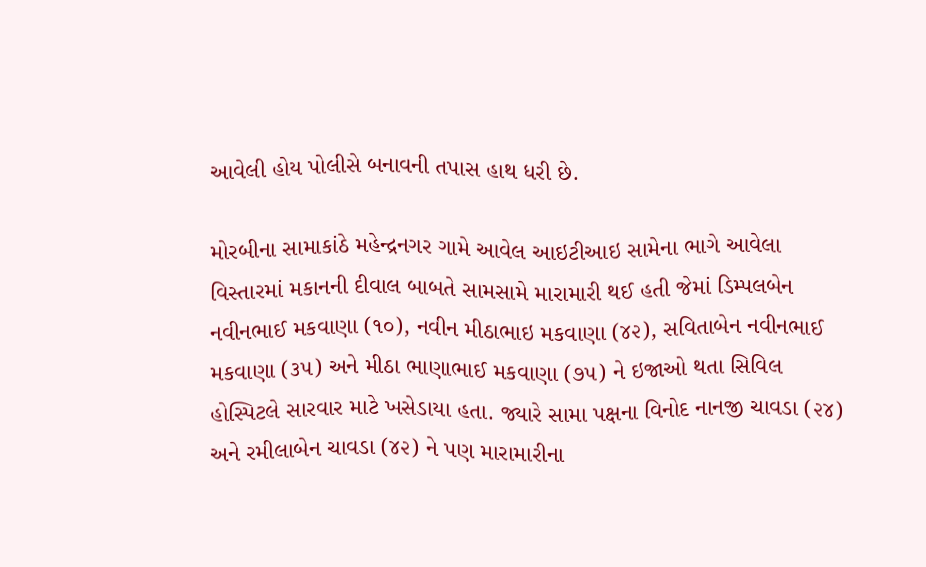આવેલી હોય પોલીસે બનાવની તપાસ હાથ ધરી છે.

મોરબીના સામાકાંઠે મહેન્દ્રનગર ગામે આવેલ આઇટીઆઇ સામેના ભાગે આવેલા વિસ્તારમાં મકાનની દીવાલ બાબતે સામસામે મારામારી થઈ હતી જેમાં ડિમ્પલબેન નવીનભાઈ મકવાણા (૧૦), નવીન મીઠાભાઇ મકવાણા (૪૨), સવિતાબેન નવીનભાઈ મકવાણા (૩૫) અને મીઠા ભાણાભાઈ મકવાણા (૭૫) ને ઇજાઓ થતા સિવિલ હોસ્પિટલે સારવાર માટે ખસેડાયા હતા. જ્યારે સામા પક્ષના વિનોદ નાનજી ચાવડા (૨૪) અને રમીલાબેન ચાવડા (૪૨) ને પણ મારામારીના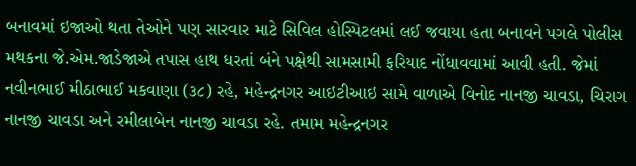બનાવમાં ઇજાઓ થતા તેઓને પણ સારવાર માટે સિવિલ હોસ્પિટલમાં લઈ જવાયા હતા બનાવને પગલે પોલીસ મથકના જે.એમ.જાડેજાએ તપાસ હાથ ધરતાં બંને પક્ષેથી સામસામી ફરિયાદ નોંધાવવામાં આવી હતી. જેમાં નવીનભાઈ મીઠાભાઈ મકવાણા (૩૮) રહે, મહેન્દ્રનગર આઇટીઆઇ સામે વાળાએ વિનોદ નાનજી ચાવડા, ચિરાગ નાનજી ચાવડા અને રમીલાબેન નાનજી ચાવડા રહે. તમામ મહેન્દ્રનગર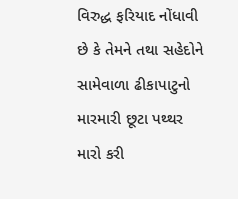વિરુદ્ધ ફરિયાદ નોંધાવી છે કે તેમને તથા સહેદોને સામેવાળા ઢીકાપાટુનો મારમારી છૂટા પથ્થર મારો કરી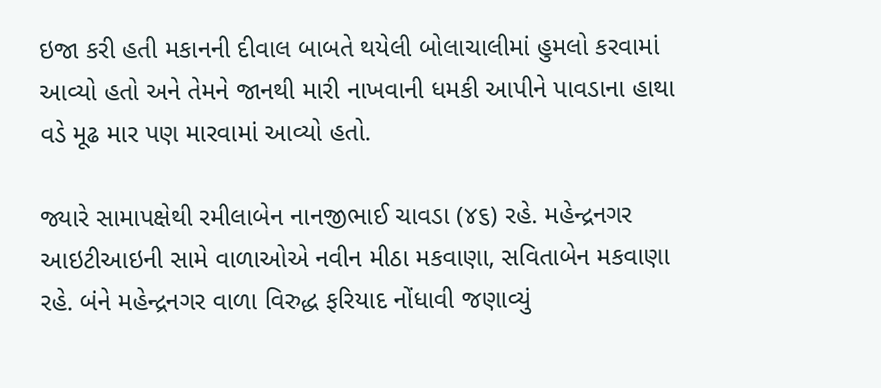ઇજા કરી હતી મકાનની દીવાલ બાબતે થયેલી બોલાચાલીમાં હુમલો કરવામાં આવ્યો હતો અને તેમને જાનથી મારી નાખવાની ધમકી આપીને પાવડાના હાથા વડે મૂઢ માર પણ મારવામાં આવ્યો હતો.

જ્યારે સામાપક્ષેથી રમીલાબેન નાનજીભાઈ ચાવડા (૪૬) રહે. મહેન્દ્રનગર આઇટીઆઇની સામે વાળાઓએ નવીન મીઠા મકવાણા, સવિતાબેન મકવાણા રહે. બંને મહેન્દ્રનગર વાળા વિરુદ્ધ ફરિયાદ નોંધાવી જણાવ્યું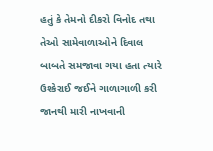હતું કે તેમનો દીકરો વિનોદ તથા તેઓ સામેવાળાઓને દિવાલ બાબતે સમજાવા ગયા હતા ત્યારે ઉશ્કેરાઈ જઈને ગાળાગાળી કરી જાનથી મારી નાખવાની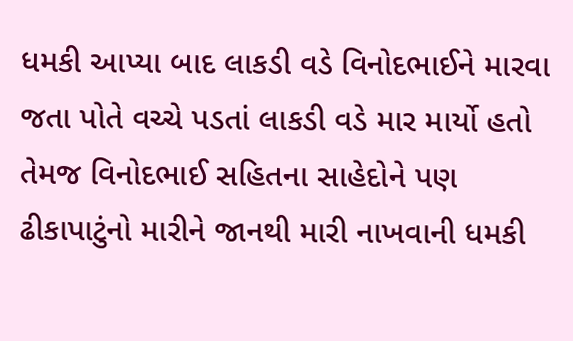ધમકી આપ્યા બાદ લાકડી વડે વિનોદભાઈને મારવા જતા પોતે વચ્ચે પડતાં લાકડી વડે માર માર્યો હતો તેમજ વિનોદભાઈ સહિતના સાહેદોને પણ ઢીકાપાટુંનો મારીને જાનથી મારી નાખવાની ધમકી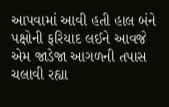આપવામાં આવી હતી હાલ બંને પક્ષોની ફરિયાદ લઈને આવજે એમ જાડેજા આગળની તપાસ ચલાવી રહ્યા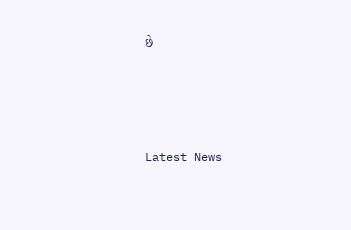છે






Latest News